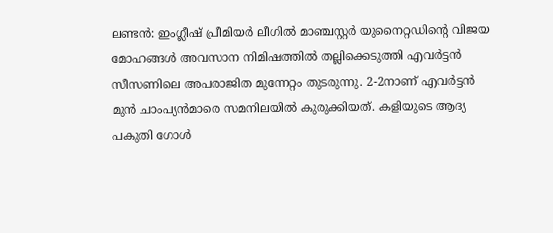ലണ്ടൻ: ഇംഗ്ലീഷ് പ്രീമിയർ ലീഗിൽ മാഞ്ചസ്റ്റർ യുനൈറ്റഡിന്റെ വിജയ മോഹങ്ങൾ അവസാന നിമിഷത്തിൽ തല്ലിക്കെടുത്തി എവർട്ടൻ സീസണിലെ അപരാജിത മുന്നേറ്റം തുടരുന്നു. 2-2നാണ് എവർട്ടൻ മുൻ ചാംപ്യൻമാരെ സമനിലയിൽ കുരുക്കിയത്. കളിയുടെ ആദ്യ പകുതി ഗോൾ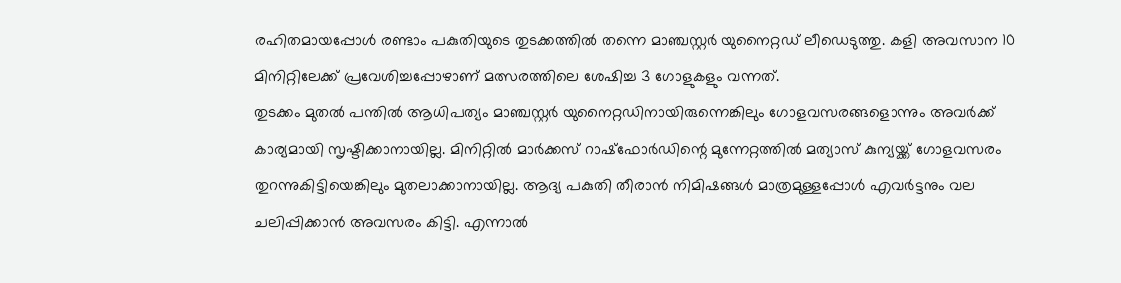രഹിതമായപ്പോൾ രണ്ടാം പകുതിയുടെ തുടക്കത്തിൽ തന്നെ മാഞ്ചസ്റ്റർ യുനൈറ്റഡ് ലീഡെടുത്തു. കളി അവസാന 10 മിനിറ്റിലേക്ക് പ്രവേശിച്ചപ്പോഴാണ് മത്സരത്തിലെ ശേഷിച്ച 3 ഗോളുകളും വന്നത്.
തുടക്കം മുതൽ പന്തിൽ ആധിപത്യം മാഞ്ചസ്റ്റർ യുനൈറ്റഡിനായിരുന്നെങ്കിലും ഗോളവസരങ്ങളൊന്നും അവർക്ക് കാര്യമായി സൃഷ്ടിക്കാനായില്ല. മിനിറ്റിൽ മാർക്കസ് റാഷ്ഫോർഡിന്റെ മുന്നേറ്റത്തിൽ മത്യാസ് കുന്യയ്ക്ക് ഗോളവസരം തുറന്നുകിട്ടിയെങ്കിലും മുതലാക്കാനായില്ല. ആദ്യ പകുതി തീരാൻ നിമിഷങ്ങൾ മാത്രമുള്ളപ്പോൾ എവർട്ടനും വല ചലിപ്പിക്കാൻ അവസരം കിട്ടി. എന്നാൽ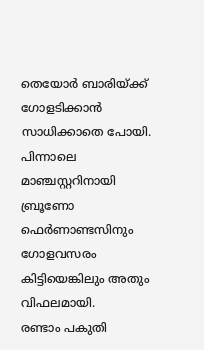തെയോർ ബാരിയ്ക്ക് ഗോളടിക്കാൻ സാധിക്കാതെ പോയി. പിന്നാലെ മാഞ്ചസ്റ്ററിനായി ബ്രൂണോ ഫെർണാണ്ടസിനും ഗോളവസരം കിട്ടിയെങ്കിലും അതും വിഫലമായി.
രണ്ടാം പകുതി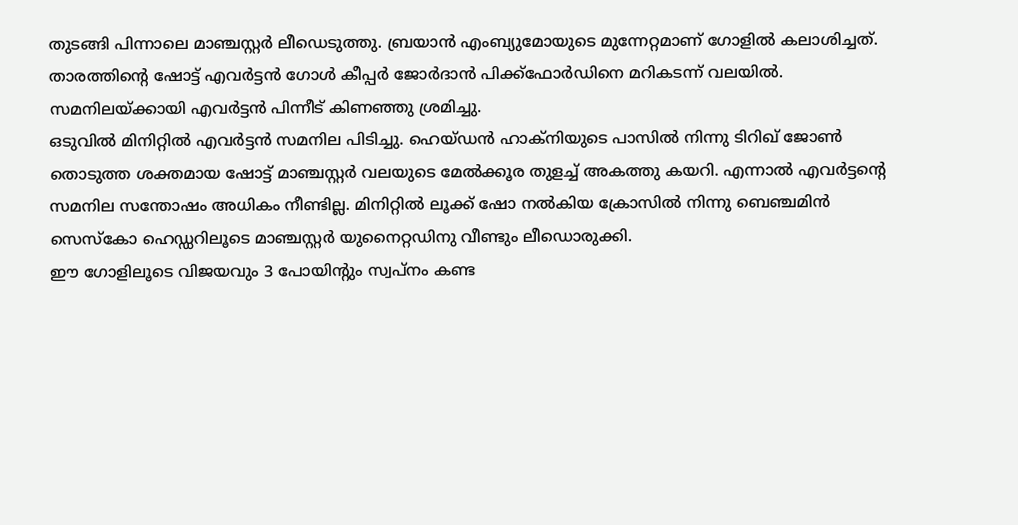തുടങ്ങി പിന്നാലെ മാഞ്ചസ്റ്റർ ലീഡെടുത്തു. ബ്രയാൻ എംബ്യുമോയുടെ മുന്നേറ്റമാണ് ഗോളിൽ കലാശിച്ചത്. താരത്തിന്റെ ഷോട്ട് എവർട്ടൻ ഗോൾ കീപ്പർ ജോർദാൻ പിക്ക്ഫോർഡിനെ മറികടന്ന് വലയിൽ. സമനിലയ്ക്കായി എവർട്ടൻ പിന്നീട് കിണഞ്ഞു ശ്രമിച്ചു.
ഒടുവിൽ മിനിറ്റിൽ എവർട്ടൻ സമനില പിടിച്ചു. ഹെയ്ഡൻ ഹാക്നിയുടെ പാസിൽ നിന്നു ടിറിഖ് ജോൺ തൊടുത്ത ശക്തമായ ഷോട്ട് മാഞ്ചസ്റ്റർ വലയുടെ മേൽക്കൂര തുളച്ച് അകത്തു കയറി. എന്നാൽ എവർട്ടന്റെ സമനില സന്തോഷം അധികം നീണ്ടില്ല. മിനിറ്റിൽ ലൂക്ക് ഷോ നൽകിയ ക്രോസിൽ നിന്നു ബെഞ്ചമിൻ സെസ്കോ ഹെഡ്ഡറിലൂടെ മാഞ്ചസ്റ്റർ യുനൈറ്റഡിനു വീണ്ടും ലീഡൊരുക്കി.
ഈ ഗോളിലൂടെ വിജയവും 3 പോയിന്റും സ്വപ്നം കണ്ട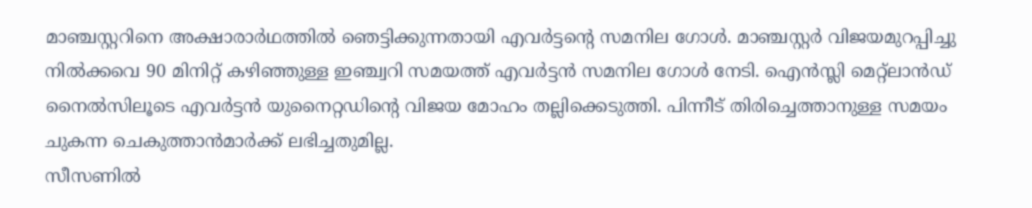മാഞ്ചസ്റ്ററിനെ അക്ഷാരാർഥത്തിൽ ഞെട്ടിക്കുന്നതായി എവർട്ടന്റെ സമനില ഗോൾ. മാഞ്ചസ്റ്റർ വിജയമുറപ്പിച്ചു നിൽക്കവെ 90 മിനിറ്റ് കഴിഞ്ഞുള്ള ഇഞ്ച്വറി സമയത്ത് എവർട്ടൻ സമനില ഗോൾ നേടി. ഐൻസ്ലി മെറ്റ്ലാൻഡ് നൈൽസിലൂടെ എവർട്ടൻ യുനൈറ്റഡിന്റെ വിജയ മോഹം തല്ലിക്കെടുത്തി. പിന്നീട് തിരിച്ചെത്താനുള്ള സമയം ചുകന്ന ചെകുത്താൻമാർക്ക് ലഭിച്ചതുമില്ല.
സീസണിൽ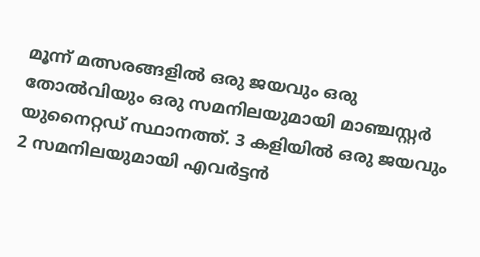മൂന്ന് മത്സരങ്ങളിൽ ഒരു ജയവും ഒരു തോൽവിയും ഒരു സമനിലയുമായി മാഞ്ചസ്റ്റർ യുനൈറ്റഡ് സ്ഥാനത്ത്. 3 കളിയിൽ ഒരു ജയവും 2 സമനിലയുമായി എവർട്ടൻ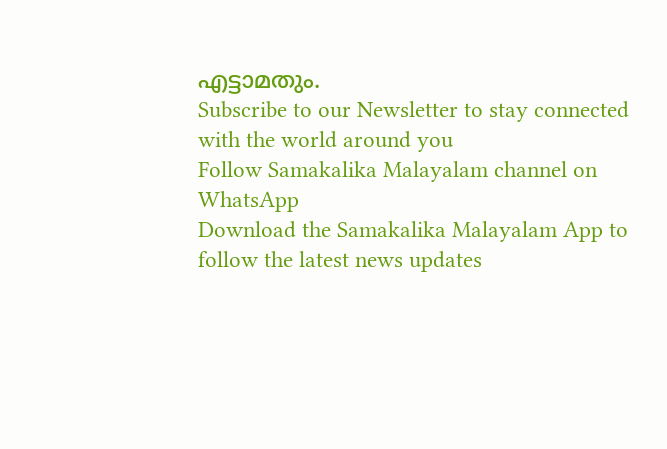എട്ടാമതും.
Subscribe to our Newsletter to stay connected with the world around you
Follow Samakalika Malayalam channel on WhatsApp
Download the Samakalika Malayalam App to follow the latest news updates